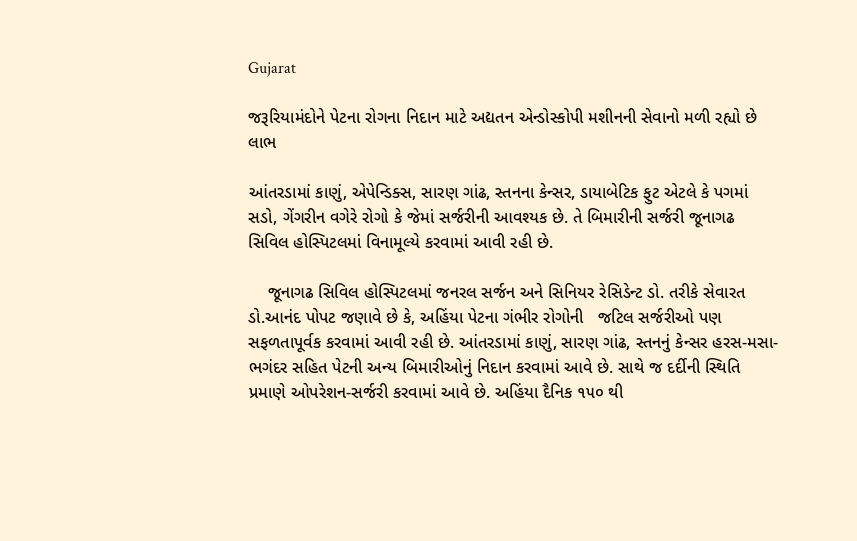Gujarat

જરૂરિયામંદોને પેટના રોગના નિદાન માટે અદ્યતન એન્ડોસ્કોપી મશીનની સેવાનો મળી રહ્યો છે લાભ

આંતરડામાં કાણું, એપેન્ડિક્સ, સારણ ગાંઢ, સ્તનના કેન્સર, ડાયાબેટિક ફુટ એટલે કે પગમાં સડો, ગેંગરીન વગેરે રોગો કે જેમાં સર્જરીની આવશ્યક છે. તે બિમારીની સર્જરી જૂનાગઢ સિવિલ હોસ્પિટલમાં વિનામૂલ્યે કરવામાં આવી રહી છે.

    જૂનાગઢ સિવિલ હોસ્પિટલમાં જનરલ સર્જન અને સિનિયર રેસિડેન્ટ ડો. તરીકે સેવારત ડો.આનંદ પોપટ જણાવે છે કે, અહિંયા પેટના ગંભીર રોગોની   જટિલ સર્જરીઓ પણ સફળતાપૂર્વક કરવામાં આવી રહી છે. આંતરડામાં કાણું, સારણ ગાંઢ, સ્તનનું કેન્સર હરસ-મસા-ભગંદર સહિત પેટની અન્ય બિમારીઓનું નિદાન કરવામાં આવે છે. સાથે જ દર્દીની સ્થિતિ પ્રમાણે ઓપરેશન-સર્જરી કરવામાં આવે છે. અહિંયા દૈનિક ૧૫૦ થી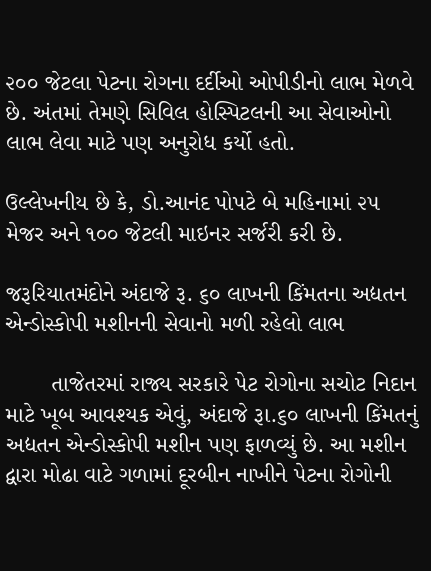૨૦૦ જેટલા પેટના રોગના દર્દીઓ ઓપીડીનો લાભ મેળવે છે. અંતમાં તેમણે સિવિલ હોસ્પિટલની આ સેવાઓનો લાભ લેવા માટે પણ અનુરોધ કર્યો હતો.

ઉલ્લેખનીય છે કે, ડો.આનંદ પોપટે બે મહિનામાં ૨૫ મેજર અને ૧૦૦ જેટલી માઇનર સર્જરી કરી છે.

જરૂરિયાતમંદોને અંદાજે રૂ. ૬૦ લાખની કિંમતના અદ્યતન એન્ડોસ્કોપી મશીનની સેવાનો મળી રહેલો લાભ

       તાજેતરમાં રાજ્ય સરકારે પેટ રોગોના સચોટ નિદાન માટે ખૂબ આવશ્યક એવું, અંદાજે રૂા.૬૦ લાખની કિંમતનું અદ્યતન એન્ડોસ્કોપી મશીન પણ ફાળવ્યું છે. આ મશીન દ્વારા મોઢા વાટે ગળામાં દૂરબીન નાખીને પેટના રોગોની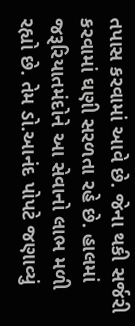તપાસ કરવામાં આવે છે. જેના થકી સર્જરી કરવામાં ઘણી સરળતા રહે છે. હાલમાં જરૂરિયાતમંદોને આ સેવાનો લાભ મળી રહ્યો છે. તેમ ડો.આનંદ પોપટે જણાવ્યું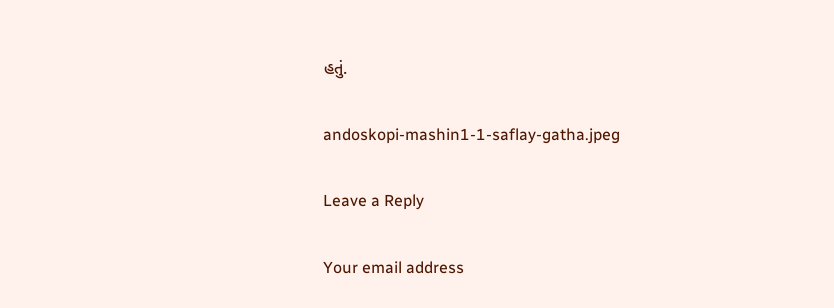હતું.

andoskopi-mashin1-1-saflay-gatha.jpeg

Leave a Reply

Your email address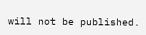will not be published.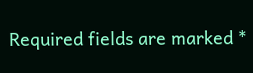Required fields are marked *